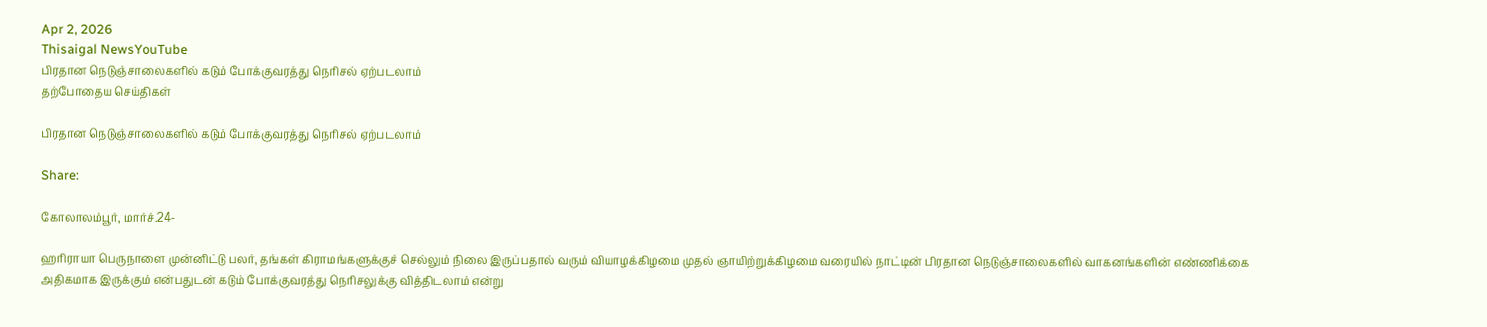Apr 2, 2026
Thisaigal NewsYouTube
பிரதான நெடுஞ்சாலைகளில் கடும் போக்குவரத்து நெரிசல் ஏற்படலாம்
தற்போதைய செய்திகள்

பிரதான நெடுஞ்சாலைகளில் கடும் போக்குவரத்து நெரிசல் ஏற்படலாம்

Share:

கோலாலம்பூர், மார்ச்.24-

ஹரிராயா பெருநாளை முன்னிட்டு பலர், தங்கள் கிராமங்களுக்குச் செல்லும் நிலை இருப்பதால் வரும் வியாழக்கிழமை முதல் ஞாயிற்றுக்கிழமை வரையில் நாட்டின் பிரதான நெடுஞ்சாலைகளில் வாகனங்களின் எண்ணிக்கை அதிகமாக இருக்கும் என்பதுடன் கடும் போக்குவரத்து நெரிசலுக்கு வித்திடலாம் என்று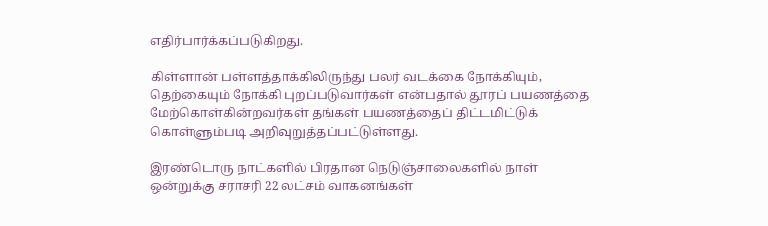எதிர்பார்க்கப்படுகிறது.

கிள்ளான் பள்ளத்தாக்கிலிருந்து பலர் வடக்கை நோக்கியும், தெற்கையும் நோக்கி புறப்படுவார்கள் என்பதால் தூரப் பயணத்தை மேற்கொள்கின்றவர்கள் தங்கள் பயணத்தைப் திட்டமிட்டுக் கொள்ளும்படி அறிவுறுத்தப்பட்டுள்ளது.

இரண்டொரு நாட்களில் பிரதான நெடுஞ்சாலைகளில் நாள் ஒன்றுக்கு சராசரி 22 லட்சம் வாகனங்கள்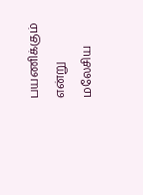பயணிக்கும் என்று மலேசிய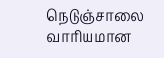நெடுஞ்சாலை வாரியமான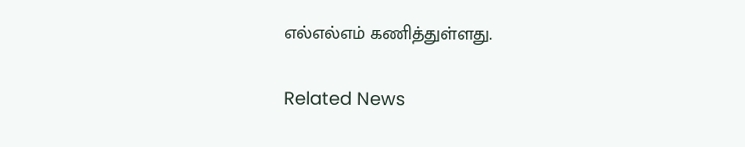எல்எல்எம் கணித்துள்ளது.

Related News